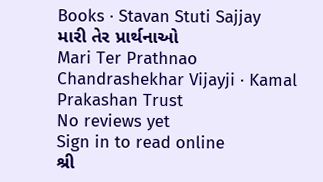Books · Stavan Stuti Sajjay
મારી તેર પ્રાર્થનાઓ
Mari Ter Prathnao
Chandrashekhar Vijayji · Kamal Prakashan Trust
No reviews yet
Sign in to read online
શ્રી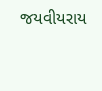જયવીયરાય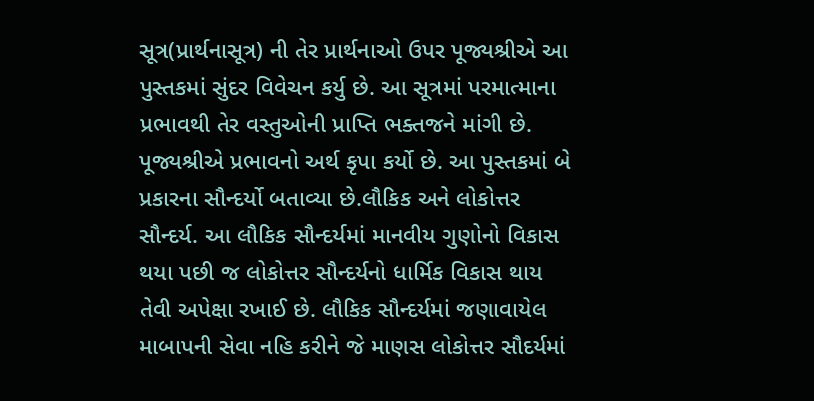સૂત્ર(પ્રાર્થનાસૂત્ર) ની તેર પ્રાર્થનાઓ ઉપર પૂજ્યશ્રીએ આ પુસ્તકમાં સુંદર વિવેચન કર્યુ છે. આ સૂત્રમાં પરમાત્માના પ્રભાવથી તેર વસ્તુઓની પ્રાપ્તિ ભક્તજને માંગી છે. પૂજ્યશ્રીએ પ્રભાવનો અર્થ કૃપા કર્યો છે. આ પુસ્તકમાં બે પ્રકારના સૌન્દર્યો બતાવ્યા છે.લૌકિક અને લોકોત્તર સૌન્દર્ય. આ લૌકિક સૌન્દર્યમાં માનવીય ગુણોનો વિકાસ થયા પછી જ લોકોત્તર સૌન્દર્યનો ધાર્મિક વિકાસ થાય તેવી અપેક્ષા રખાઈ છે. લૌકિક સૌન્દર્યમાં જણાવાયેલ માબાપની સેવા નહિ કરીને જે માણસ લોકોત્તર સૌદર્યમાં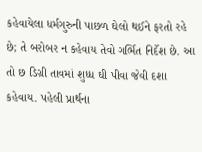કહેવાયેલા ધર્મગુરુની પાછળ ઘેલો થઈને ફરતો રહે છે; તે બરોબર ન કહેવાય તેવો ગર્ભિત નિર્દેશ છે. આ તો છ ડિગ્રી તાવમાં શુધ્ધ ઘી પીવા જેવી દશા કહેવાય. પહેલી પ્રાર્થના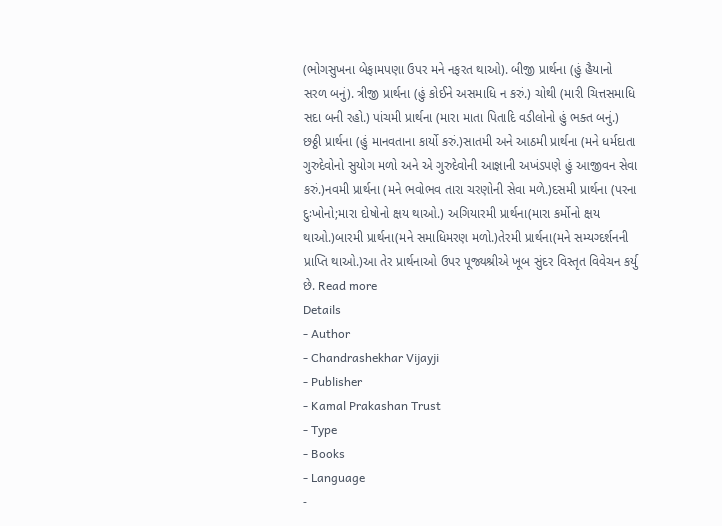(ભોગસુખના બેફામપણા ઉપર મને નફરત થાઓ). બીજી પ્રાર્થના (હું હૈયાનો સરળ બનું). ત્રીજી પ્રાર્થના (હું કોઈને અસમાધિ ન કરું.) ચોથી (મારી ચિત્તસમાધિ સદા બની રહો.) પાંચમી પ્રાર્થના (મારા માતા પિતાદિ વડીલોનો હું ભક્ત બનું.) છઠ્ઠી પ્રાર્થના (હું માનવતાના કાર્યો કરું.)સાતમી અને આઠમી પ્રાર્થના (મને ધર્મદાતા ગુરુદેવોનો સુયોગ મળો અને એ ગુરુદેવોની આજ્ઞાની અખંડપણે હું આજીવન સેવા કરું.)નવમી પ્રાર્થના (મને ભવોભવ તારા ચરણોની સેવા મળે.)દસમી પ્રાર્થના (પરના દુઃખોનો;મારા દોષોનો ક્ષય થાઓ.) અગિયારમી પ્રાર્થના(મારા કર્મોનો ક્ષય થાઓ.)બારમી પ્રાર્થના(મને સમાધિમરણ મળો.)તેરમી પ્રાર્થના(મને સમ્યગ્દર્શનની પ્રાપ્તિ થાઓ.)આ તેર પ્રાર્થનાઓ ઉપર પૂજ્યશ્રીએ ખૂબ સુંદર વિસ્તૃત વિવેચન કર્યુ છે. Read more
Details
- Author
- Chandrashekhar Vijayji
- Publisher
- Kamal Prakashan Trust
- Type
- Books
- Language
-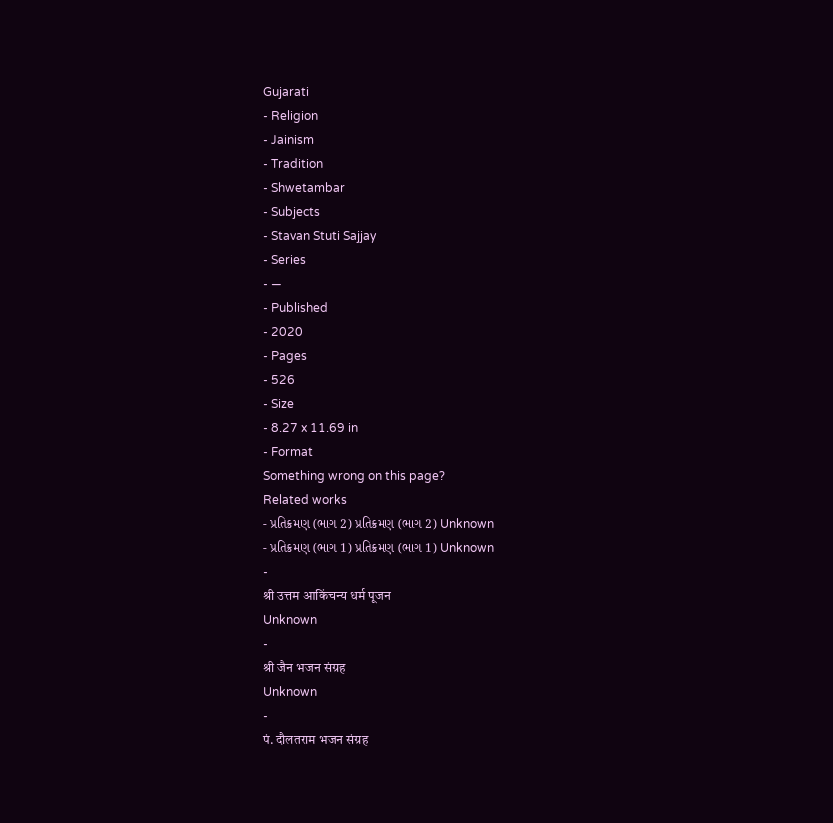Gujarati
- Religion
- Jainism
- Tradition
- Shwetambar
- Subjects
- Stavan Stuti Sajjay
- Series
- —
- Published
- 2020
- Pages
- 526
- Size
- 8.27 x 11.69 in
- Format
Something wrong on this page?
Related works
- પ્રતિક્રમણ (ભાગ 2) પ્રતિક્રમણ (ભાગ 2) Unknown
- પ્રતિક્રમણ (ભાગ 1) પ્રતિક્રમણ (ભાગ 1) Unknown
-
श्री उत्तम आकिंचन्य धर्म पूजन
Unknown
-
श्री जैन भजन संग्रह
Unknown
-
पं. दौलतराम भजन संग्रह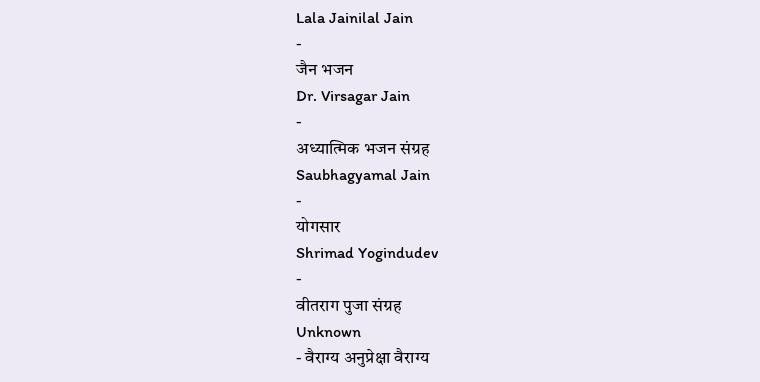Lala Jainilal Jain
-
जैन भजन
Dr. Virsagar Jain
-
अध्यात्मिक भजन संग्रह
Saubhagyamal Jain
-
योगसार
Shrimad Yogindudev
-
वीतराग पुजा संग्रह
Unknown
- वैराग्य अनुप्रेक्षा वैराग्य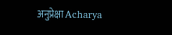अनुप्रेक्षा Acharya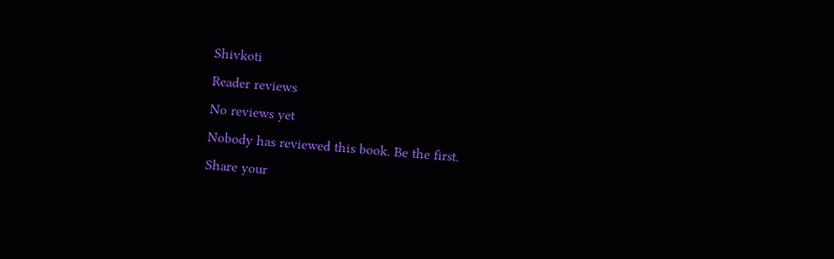Shivkoti
Reader reviews
No reviews yet
Nobody has reviewed this book. Be the first.
Share your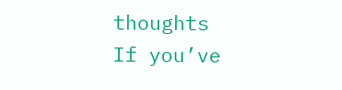thoughts
If you’ve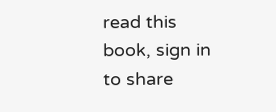read this book, sign in to share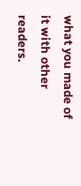what you made of it with other readers.